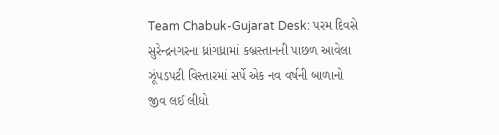Team Chabuk-Gujarat Desk: પરમ દિવસે સુરેન્દ્રનગરના ધ્રાંગધ્રામાં કબ્રસ્તાનની પાછળ આવેલા ઝૂંપડપટી વિસ્તારમાં સર્પે એક નવ વર્ષની બાળાનો જીવ લઈ લીધો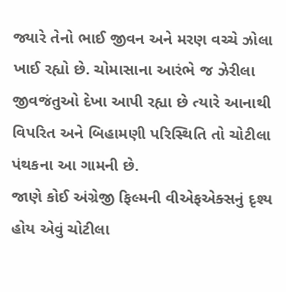જ્યારે તેનો ભાઈ જીવન અને મરણ વચ્ચે ઝોલા ખાઈ રહ્યો છે. ચોમાસાના આરંભે જ ઝેરીલા જીવજંતુઓ દેખા આપી રહ્યા છે ત્યારે આનાથી વિપરિત અને બિહામણી પરિસ્થિતિ તો ચોટીલા પંથકના આ ગામની છે.
જાણે કોઈ અંગ્રેજી ફિલ્મની વીએફએક્સનું દૃશ્ય હોય એવું ચોટીલા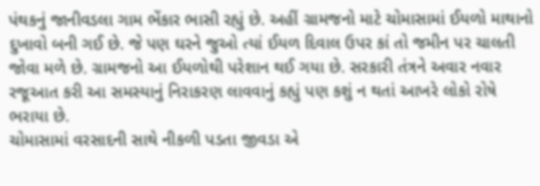પંથકનું જાનીવડલા ગામ ભેંકાર ભાસી રહ્યું છે. અહીં ગ્રામજનો માટે ચોમાસામાં ઈયળો માથાનો દુખાવો બની ગઈ છે. જે પણ ઘરને જુઓ ત્યાં ઈયળ દિવાલ ઉપર કાં તો જમીન પર ચાલતી જોવા મળે છે. ગ્રામજનો આ ઈયળોથી પરેશાન થઈ ગયા છે. સરકારી તંત્રને અવાર નવાર રજૂઆત કરી આ સમસ્યાનું નિરાકરણ લાવવાનું કહ્યું પણ કશું ન થતાં આખરે લોકો રોષે ભરાયા છે.
ચોમાસામાં વરસાદની સાથે નીકળી પડતા જીવડા એ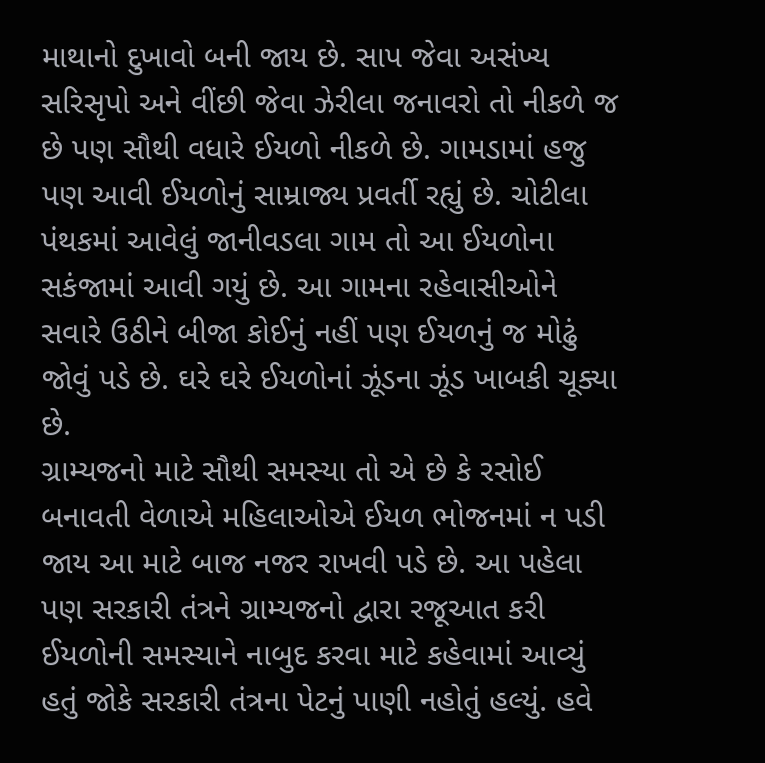માથાનો દુખાવો બની જાય છે. સાપ જેવા અસંખ્ય સરિસૃપો અને વીંછી જેવા ઝેરીલા જનાવરો તો નીકળે જ છે પણ સૌથી વધારે ઈયળો નીકળે છે. ગામડામાં હજુ પણ આવી ઈયળોનું સામ્રાજ્ય પ્રવર્તી રહ્યું છે. ચોટીલા પંથકમાં આવેલું જાનીવડલા ગામ તો આ ઈયળોના સકંજામાં આવી ગયું છે. આ ગામના રહેવાસીઓને સવારે ઉઠીને બીજા કોઈનું નહીં પણ ઈયળનું જ મોઢું જોવું પડે છે. ઘરે ઘરે ઈયળોનાં ઝૂંડના ઝૂંડ ખાબકી ચૂક્યા છે.
ગ્રામ્યજનો માટે સૌથી સમસ્યા તો એ છે કે રસોઈ બનાવતી વેળાએ મહિલાઓએ ઈયળ ભોજનમાં ન પડી જાય આ માટે બાજ નજર રાખવી પડે છે. આ પહેલા પણ સરકારી તંત્રને ગ્રામ્યજનો દ્વારા રજૂઆત કરી ઈયળોની સમસ્યાને નાબુદ કરવા માટે કહેવામાં આવ્યું હતું જોકે સરકારી તંત્રના પેટનું પાણી નહોતું હલ્યું. હવે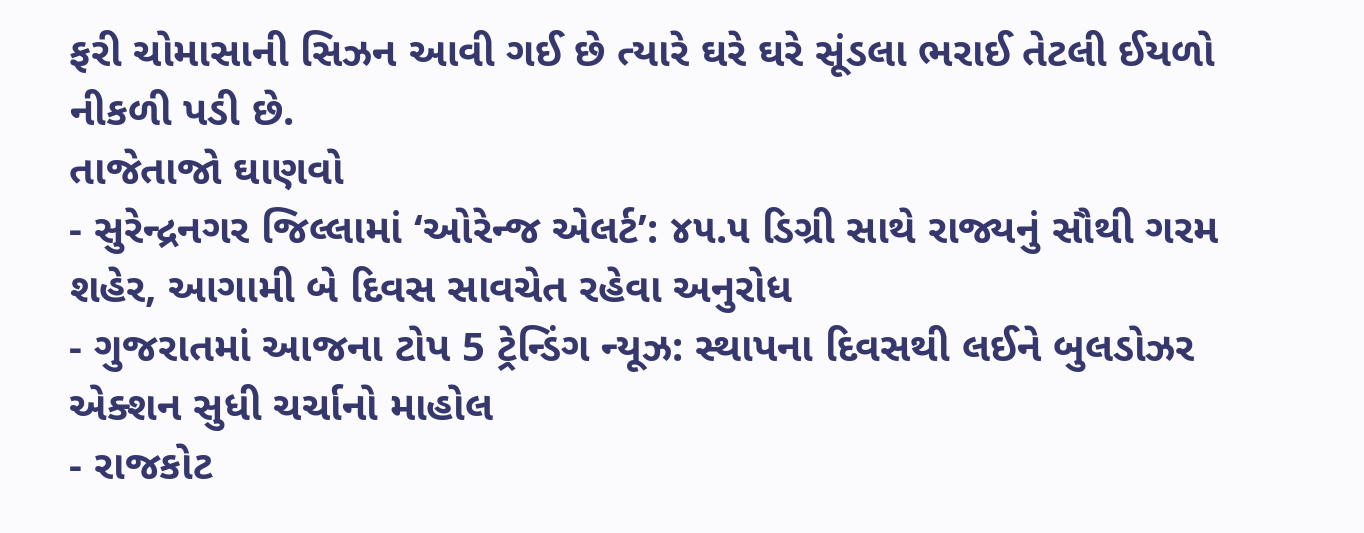ફરી ચોમાસાની સિઝન આવી ગઈ છે ત્યારે ઘરે ઘરે સૂંડલા ભરાઈ તેટલી ઈયળો નીકળી પડી છે.
તાજેતાજો ઘાણવો
- સુરેન્દ્રનગર જિલ્લામાં ‘ઓરેન્જ એલર્ટ’: ૪૫.૫ ડિગ્રી સાથે રાજ્યનું સૌથી ગરમ શહેર, આગામી બે દિવસ સાવચેત રહેવા અનુરોધ
- ગુજરાતમાં આજના ટોપ 5 ટ્રેન્ડિંગ ન્યૂઝ: સ્થાપના દિવસથી લઈને બુલડોઝર એક્શન સુધી ચર્ચાનો માહોલ
- રાજકોટ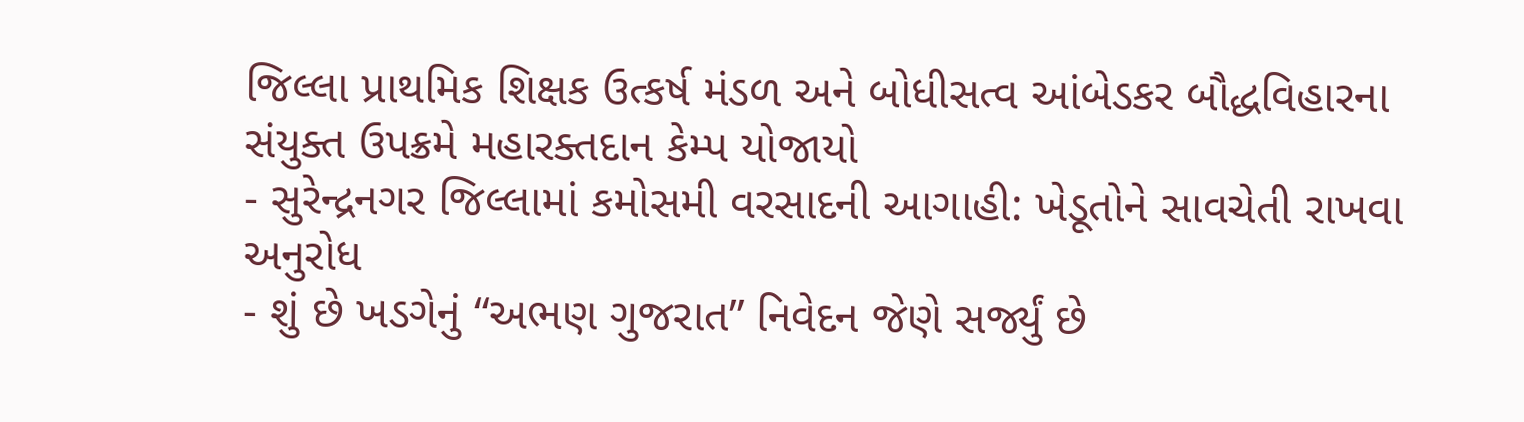જિલ્લા પ્રાથમિક શિક્ષક ઉત્કર્ષ મંડળ અને બોધીસત્વ આંબેડકર બૌદ્ધવિહારના સંયુક્ત ઉપક્રમે મહારક્તદાન કેમ્પ યોજાયો
- સુરેન્દ્રનગર જિલ્લામાં કમોસમી વરસાદની આગાહી: ખેડૂતોને સાવચેતી રાખવા અનુરોધ
- શું છે ખડગેનું “અભણ ગુજરાત” નિવેદન જેણે સર્જ્યું છે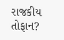રાજકીય તોફાન?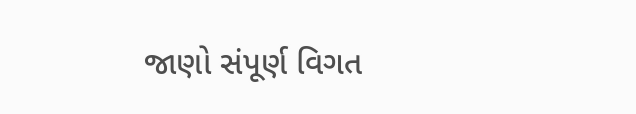જાણો સંપૂર્ણ વિગત